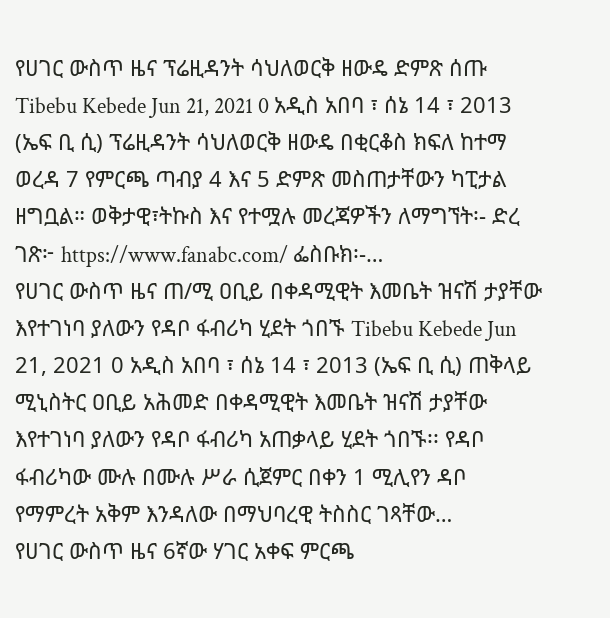የሀገር ውስጥ ዜና ፕሬዚዳንት ሳህለወርቅ ዘውዴ ድምጽ ሰጡ Tibebu Kebede Jun 21, 2021 0 አዲስ አበባ ፣ ሰኔ 14 ፣ 2013 (ኤፍ ቢ ሲ) ፕሬዚዳንት ሳህለወርቅ ዘውዴ በቂርቆስ ክፍለ ከተማ ወረዳ 7 የምርጫ ጣብያ 4 እና 5 ድምጽ መስጠታቸውን ካፒታል ዘግቧል። ወቅታዊ፣ትኩስ እና የተሟሉ መረጃዎችን ለማግኘት፡- ድረ ገጽ፦ https://www.fanabc.com/ ፌስቡክ፡-…
የሀገር ውስጥ ዜና ጠ/ሚ ዐቢይ በቀዳሚዊት እመቤት ዝናሽ ታያቸው እየተገነባ ያለውን የዳቦ ፋብሪካ ሂደት ጎበኙ Tibebu Kebede Jun 21, 2021 0 አዲስ አበባ ፣ ሰኔ 14 ፣ 2013 (ኤፍ ቢ ሲ) ጠቅላይ ሚኒስትር ዐቢይ አሕመድ በቀዳሚዊት እመቤት ዝናሽ ታያቸው እየተገነባ ያለውን የዳቦ ፋብሪካ አጠቃላይ ሂደት ጎበኙ፡፡ የዳቦ ፋብሪካው ሙሉ በሙሉ ሥራ ሲጀምር በቀን 1 ሚሊየን ዳቦ የማምረት አቅም እንዳለው በማህባረዊ ትስስር ገጻቸው…
የሀገር ውስጥ ዜና 6ኛው ሃገር አቀፍ ምርጫ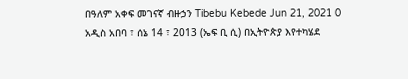በዓለም አቀፍ መገናኛ ብዙኃን Tibebu Kebede Jun 21, 2021 0 አዲስ አበባ ፣ ሰኔ 14 ፣ 2013 (ኤፍ ቢ ሲ) በኢትዮጵያ እየተካሄደ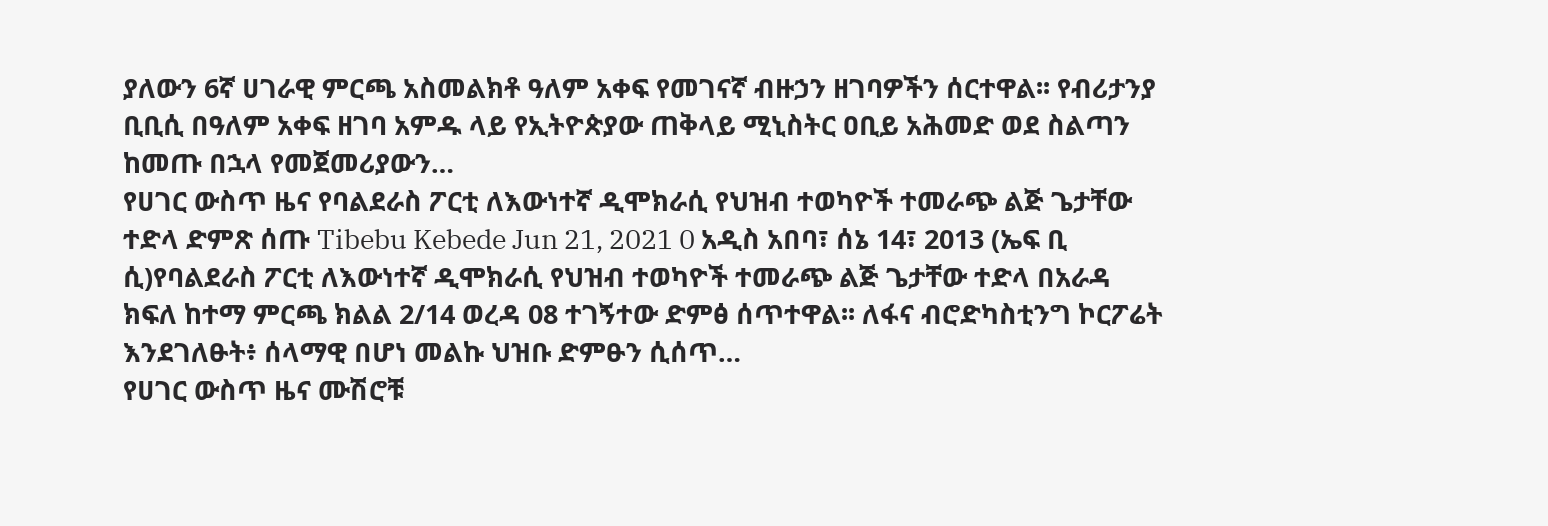ያለውን 6ኛ ሀገራዊ ምርጫ አስመልክቶ ዓለም አቀፍ የመገናኛ ብዙኃን ዘገባዎችን ሰርተዋል፡፡ የብሪታንያ ቢቢሲ በዓለም አቀፍ ዘገባ አምዱ ላይ የኢትዮጵያው ጠቅላይ ሚኒስትር ዐቢይ አሕመድ ወደ ስልጣን ከመጡ በኋላ የመጀመሪያውን…
የሀገር ውስጥ ዜና የባልደራስ ፖርቲ ለእውነተኛ ዲሞክራሲ የህዝብ ተወካዮች ተመራጭ ልጅ ጌታቸው ተድላ ድምጽ ሰጡ Tibebu Kebede Jun 21, 2021 0 አዲስ አበባ፣ ሰኔ 14፣ 2013 (ኤፍ ቢ ሲ)የባልደራስ ፖርቲ ለእውነተኛ ዲሞክራሲ የህዝብ ተወካዮች ተመራጭ ልጅ ጌታቸው ተድላ በአራዳ ክፍለ ከተማ ምርጫ ክልል 2/14 ወረዳ 08 ተገኝተው ድምፅ ሰጥተዋል፡፡ ለፋና ብሮድካስቲንግ ኮርፖሬት እንደገለፁት፥ ሰላማዊ በሆነ መልኩ ህዝቡ ድምፁን ሲሰጥ…
የሀገር ውስጥ ዜና ሙሽሮቹ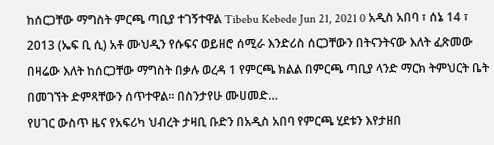ከሰርጋቸው ማግስት ምርጫ ጣቢያ ተገኝተዋል Tibebu Kebede Jun 21, 2021 0 አዲስ አበባ ፣ ሰኔ 14 ፣ 2013 (ኤፍ ቢ ሲ) አቶ ሙህዲን የሱፍና ወይዘሮ ሰሚራ እንድሪስ ሰርጋቸውን በትናንትናው እለት ፈጽመው በዛሬው እለት ከሰርጋቸው ማግስት በቃሉ ወረዳ 1 የምርጫ ክልል በምርጫ ጣቢያ ላንድ ማርክ ትምህርት ቤት በመገኘት ድምጻቸውን ሰጥተዋል፡፡ በስንታየሁ ሙሀመድ…
የሀገር ውስጥ ዜና የአፍሪካ ህብረት ታዛቢ ቡድን በአዲስ አበባ የምርጫ ሂደቱን እየታዘበ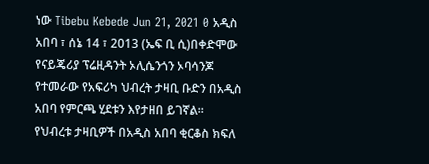ነው Tibebu Kebede Jun 21, 2021 0 አዲስ አበባ ፣ ሰኔ 14 ፣ 2013 (ኤፍ ቢ ሲ)በቀድሞው የናይጄሪያ ፕሬዚዳንት ኦሊሴንጎን ኦባሳንጆ የተመራው የአፍሪካ ህብረት ታዛቢ ቡድን በአዲስ አበባ የምርጫ ሂደቱን እየታዘበ ይገኛል። የህብረቱ ታዛቢዎች በአዲስ አበባ ቂርቆስ ክፍለ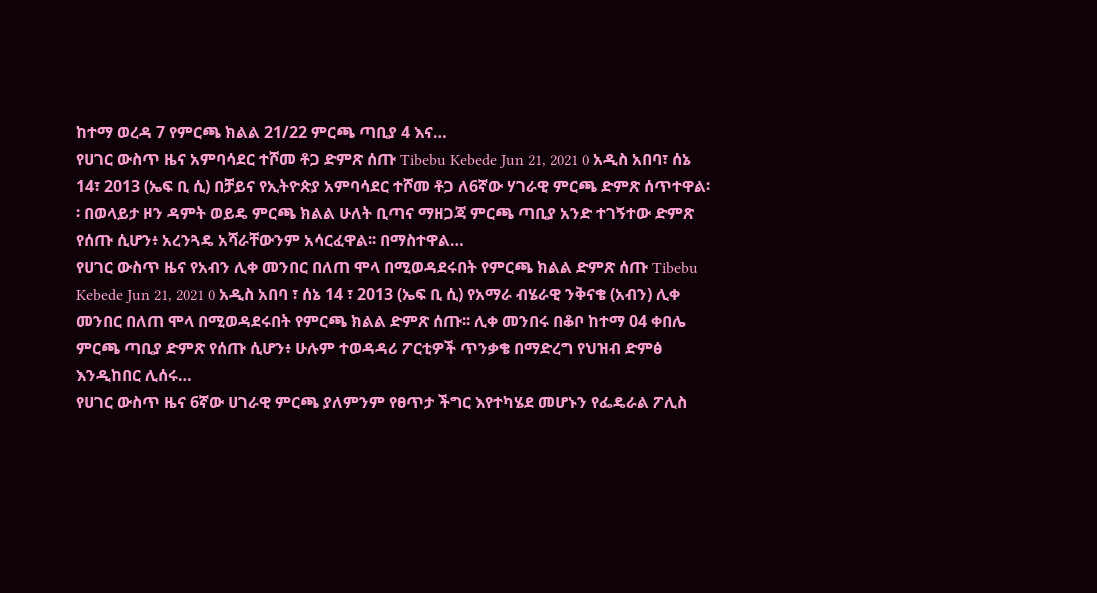ከተማ ወረዳ 7 የምርጫ ክልል 21/22 ምርጫ ጣቢያ 4 እና…
የሀገር ውስጥ ዜና አምባሳደር ተሾመ ቶጋ ድምጽ ሰጡ Tibebu Kebede Jun 21, 2021 0 አዲስ አበባ፣ ሰኔ 14፣ 2013 (ኤፍ ቢ ሲ) በቻይና የኢትዮጵያ አምባሳደር ተሾመ ቶጋ ለ6ኛው ሃገራዊ ምርጫ ድምጽ ሰጥተዋል፡፡ በወላይታ ዞን ዳምት ወይዴ ምርጫ ክልል ሁለት ቢጣና ማዘጋጃ ምርጫ ጣቢያ አንድ ተገኝተው ድምጽ የሰጡ ሲሆን፥ አረንጓዴ አሻራቸውንም አሳርፈዋል፡፡ በማስተዋል…
የሀገር ውስጥ ዜና የአብን ሊቀ መንበር በለጠ ሞላ በሚወዳደሩበት የምርጫ ክልል ድምጽ ሰጡ Tibebu Kebede Jun 21, 2021 0 አዲስ አበባ ፣ ሰኔ 14 ፣ 2013 (ኤፍ ቢ ሲ) የአማራ ብሄራዊ ንቅናቄ (አብን) ሊቀ መንበር በለጠ ሞላ በሚወዳደሩበት የምርጫ ክልል ድምጽ ሰጡ፡፡ ሊቀ መንበሩ በቆቦ ከተማ 04 ቀበሌ ምርጫ ጣቢያ ድምጽ የሰጡ ሲሆን፥ ሁሉም ተወዳዳሪ ፖርቲዎች ጥንቃቄ በማድረግ የህዝብ ድምፅ እንዲከበር ሊሰሩ…
የሀገር ውስጥ ዜና 6ኛው ሀገራዊ ምርጫ ያለምንም የፀጥታ ችግር እየተካሄደ መሆኑን የፌዴራል ፖሊስ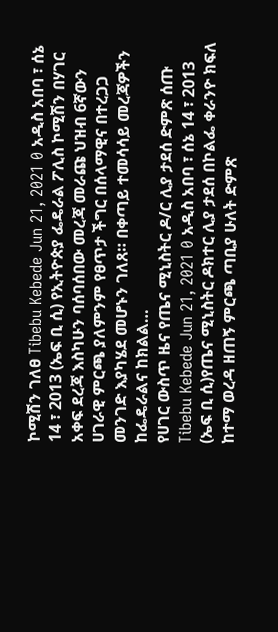ኮሚሽን ገለፀ Tibebu Kebede Jun 21, 2021 0 አዲስ አበባ ፣ ሰኔ 14 ፣ 2013 (ኤፍ ቢ ሲ) የኢትዮጵያ ፌዴራል ፖሊስ ኮሚሽን በሃገር አቀፍ ደረጃ እስካሁን ባሰባሰበው መረጃ መራጩ ህዝብ 6ኛውን ሀገራዊ ምርጫ ያለምንም የፀጥታ ችግር በሰላማዊና በተረጋጋ መንገድ እያካሄደ መሆኑን ገለጸ። በቀጣይ ተመሳሳይ መረጃዎችን ከፌዴራልና ከክልል…
የሀገር ውስጥ ዜና የጤና ሚኒስትር ዶ/ር ሊያ ታደሰ ድምጽ ሰጡ Tibebu Kebede Jun 21, 2021 0 አዲስ አበባ ፣ ሰኔ 14 ፣ 2013 (ኤፍ ቢ ሲ)የጤና ሚኒስትር ዶክተር ሊያ ታደሰ በኮልፌ ቀራንዮ ክፍለ ከተማ ወረዳ ዘጠኝ ምርጫ ጣቢያ ሁለት ድምጽ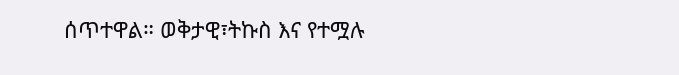ሰጥተዋል። ወቅታዊ፣ትኩስ እና የተሟሉ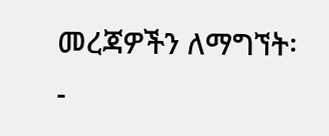መረጃዎችን ለማግኘት፡-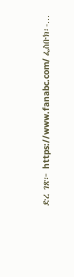ድረ ገጽ፦ https://www.fanabc.com/ ፌስቡክ፡-…